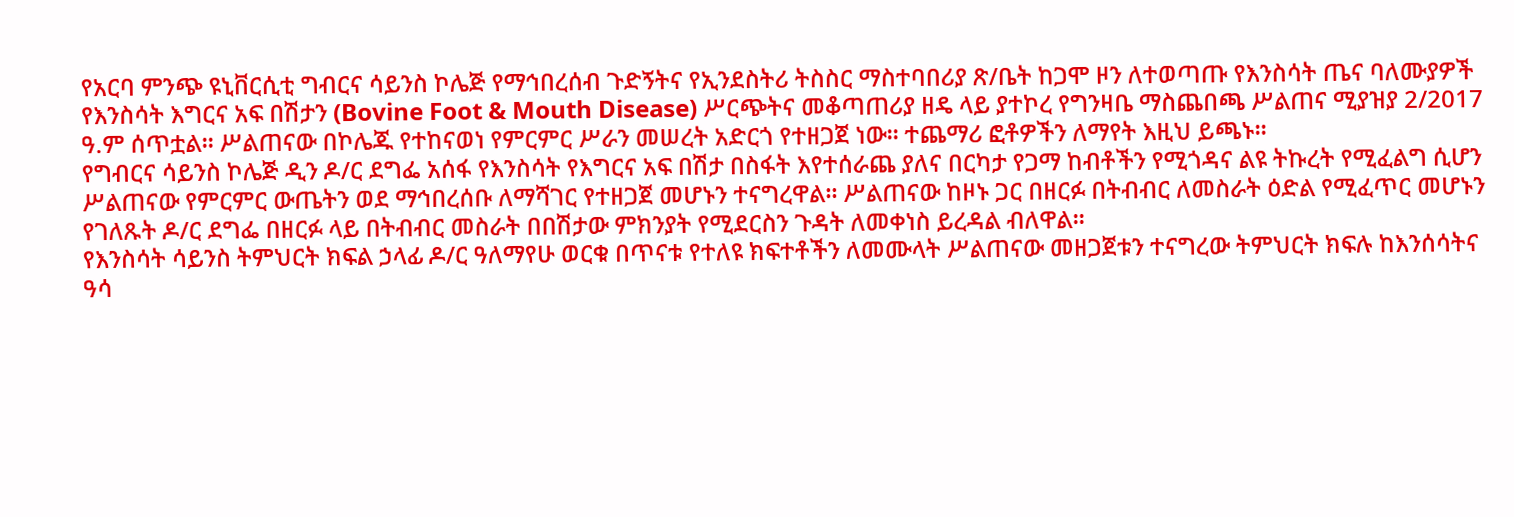የአርባ ምንጭ ዩኒቨርሲቲ ግብርና ሳይንስ ኮሌጅ የማኅበረሰብ ጉድኝትና የኢንደስትሪ ትስስር ማስተባበሪያ ጽ/ቤት ከጋሞ ዞን ለተወጣጡ የእንስሳት ጤና ባለሙያዎች የእንስሳት እግርና አፍ በሽታን (Bovine Foot & Mouth Disease) ሥርጭትና መቆጣጠሪያ ዘዴ ላይ ያተኮረ የግንዛቤ ማስጨበጫ ሥልጠና ሚያዝያ 2/2017 ዓ.ም ሰጥቷል፡፡ ሥልጠናው በኮሌጁ የተከናወነ የምርምር ሥራን መሠረት አድርጎ የተዘጋጀ ነው፡፡ ተጨማሪ ፎቶዎችን ለማየት እዚህ ይጫኑ፡፡
የግብርና ሳይንስ ኮሌጅ ዲን ዶ/ር ደግፌ አሰፋ የእንስሳት የእግርና አፍ በሽታ በስፋት እየተሰራጨ ያለና በርካታ የጋማ ከብቶችን የሚጎዳና ልዩ ትኩረት የሚፈልግ ሲሆን ሥልጠናው የምርምር ውጤትን ወደ ማኅበረሰቡ ለማሻገር የተዘጋጀ መሆኑን ተናግረዋል፡፡ ሥልጠናው ከዞኑ ጋር በዘርፉ በትብብር ለመስራት ዕድል የሚፈጥር መሆኑን የገለጹት ዶ/ር ደግፌ በዘርፉ ላይ በትብብር መስራት በበሽታው ምክንያት የሚደርስን ጉዳት ለመቀነስ ይረዳል ብለዋል፡፡
የእንስሳት ሳይንስ ትምህርት ክፍል ኃላፊ ዶ/ር ዓለማየሁ ወርቁ በጥናቱ የተለዩ ክፍተቶችን ለመሙላት ሥልጠናው መዘጋጀቱን ተናግረው ትምህርት ክፍሉ ከእንሰሳትና ዓሳ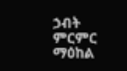ኃብት ምርምር ማዕከል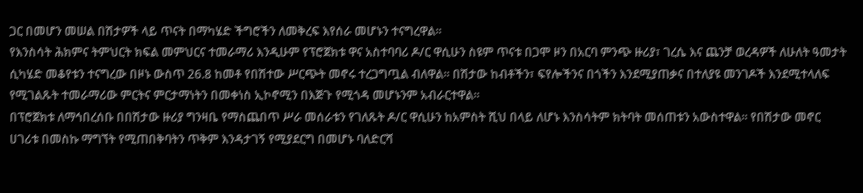ጋር በመሆን መሠል በሽታዎች ላይ ጥናት በማካሄድ ችግሮችን ለመቅረፍ እየሰራ መሆኑን ተናግረዋል፡፡
የእንስሳት ሕክምና ትምህርት ክፍል መምህርና ተመራማሪ እንዲሁም የፕሮጀክቱ ዋና አስተባባሪ ዶ/ር ዋሲሁን ስዩም ጥናቱ በጋሞ ዞን በአርባ ምንጭ ዙሪያ፣ ገረሴ እና ጨንቻ ወረዳዎች ለሁለት ዓመታት ሲካሄድ መቆየቱን ተናግረው በዞኑ ውስጥ 26.8 ከመቶ የበሽተው ሥርጭት መኖሩ ተረጋግጧል ብለዋል፡፡ በሽታው ከብቶችን፣ ፍየሎችንና በጎችን እንደሚያጠቃና በተለያዩ መንገዶች እንደሚተላለፍ የሚገልጹት ተመራማሪው ምርትና ምርታማነትን በመቀነስ ኢኮኖሚን በእጅጉ የሚጎዳ መሆኑንም አብራርተዋል፡፡
በፕሮጀክቱ ለማኅበረሰቡ በበሽታው ዙሪያ ግንዛቤ የማስጨበጥ ሥራ መሰራቱን የገለጹት ዶ/ር ዋሲሁን ከአምስት ሺህ በላይ ለሆኑ እንስሳትም ክትባት መሰጠቱን አውስተዋል፡፡ የበሽታው መኖር ሀገሪቱ በመስኩ ማግኘት የሚጠበቅባትን ጥቅም እንዳታገኝ የሚያደርግ በመሆኑ ባለድርሻ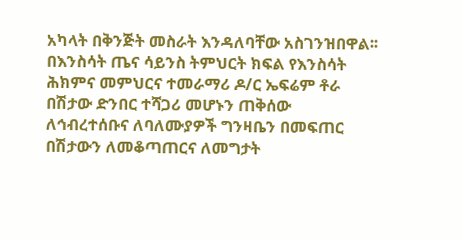አካላት በቅንጅት መስራት እንዳለባቸው አስገንዝበዋል፡፡
በእንስሳት ጤና ሳይንስ ትምህርት ክፍል የእንስሳት ሕክምና መምህርና ተመራማሪ ዶ/ር ኤፍሬም ቶራ በሽታው ድንበር ተሻጋሪ መሆኑን ጠቅሰው ለኅብረተሰቡና ለባለሙያዎች ግንዛቤን በመፍጠር በሽታውን ለመቆጣጠርና ለመግታት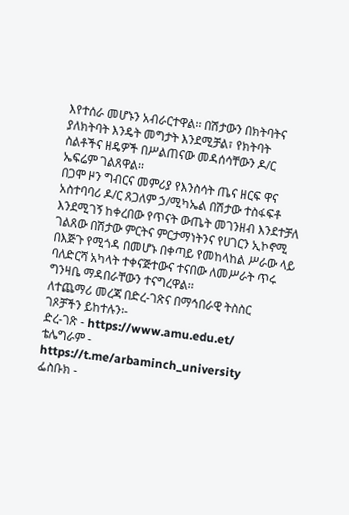እየተሰራ መሆኑን አብራርተዋል፡፡ በሽታውን በክትባትና ያለክትባት እንዴት መግታት እንደሚቻል፣ የክትባት ስልቶችና ዘዴዎች በሥልጠናው መዳሰሳቸውን ዶ/ር ኤፍሬም ገልጸዋል፡፡
በጋሞ ዞን ግብርና መምሪያ የእንስሳት ጤና ዘርፍ ዋና አስተባባሪ ዶ/ር ጸጋለም ኃ/ሚካኤል በሽታው ተስፋፍቶ እንደሚገኝ ከቀረበው የጥናት ውጤት መገንዘብ እንደተቻለ ገልጸው በሽታው ምርትና ምርታማነትንና የሀገርን ኢኮኖሚ በእጅጉ የሚጎዳ በመሆኑ በቀጣይ የመከላከል ሥራው ላይ ባለድርሻ አካላት ተቀናጅተውና ተናበው ለመሥራት ጥሩ ግንዛቤ ማዳበራቸውን ተናግረዋል፡፡
ለተጨማሪ መረጃ በድረ-ገጽና በማኅበራዊ ትስስር ገጾቻችን ይከተሉን፡-
ድረ-ገጽ - https://www.amu.edu.et/
ቴሌግራም - https://t.me/arbaminch_university
ፌስቡክ -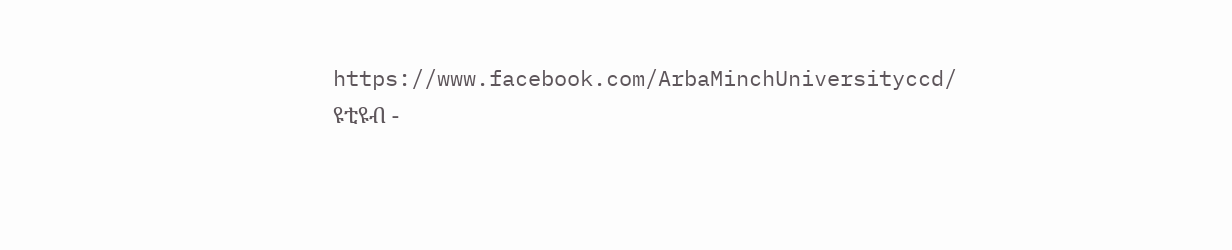https://www.facebook.com/ArbaMinchUniversityccd/
ዩቲዩብ -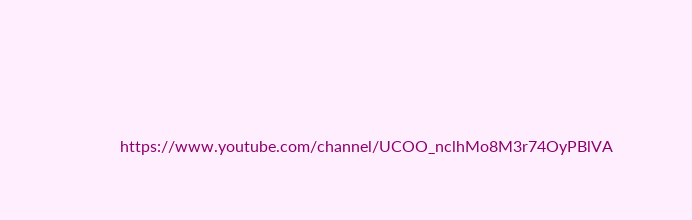https://www.youtube.com/channel/UCOO_nclhMo8M3r74OyPBlVA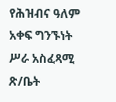የሕዝብና ዓለም አቀፍ ግንኙነት ሥራ አስፈጻሚ ጽ/ቤት